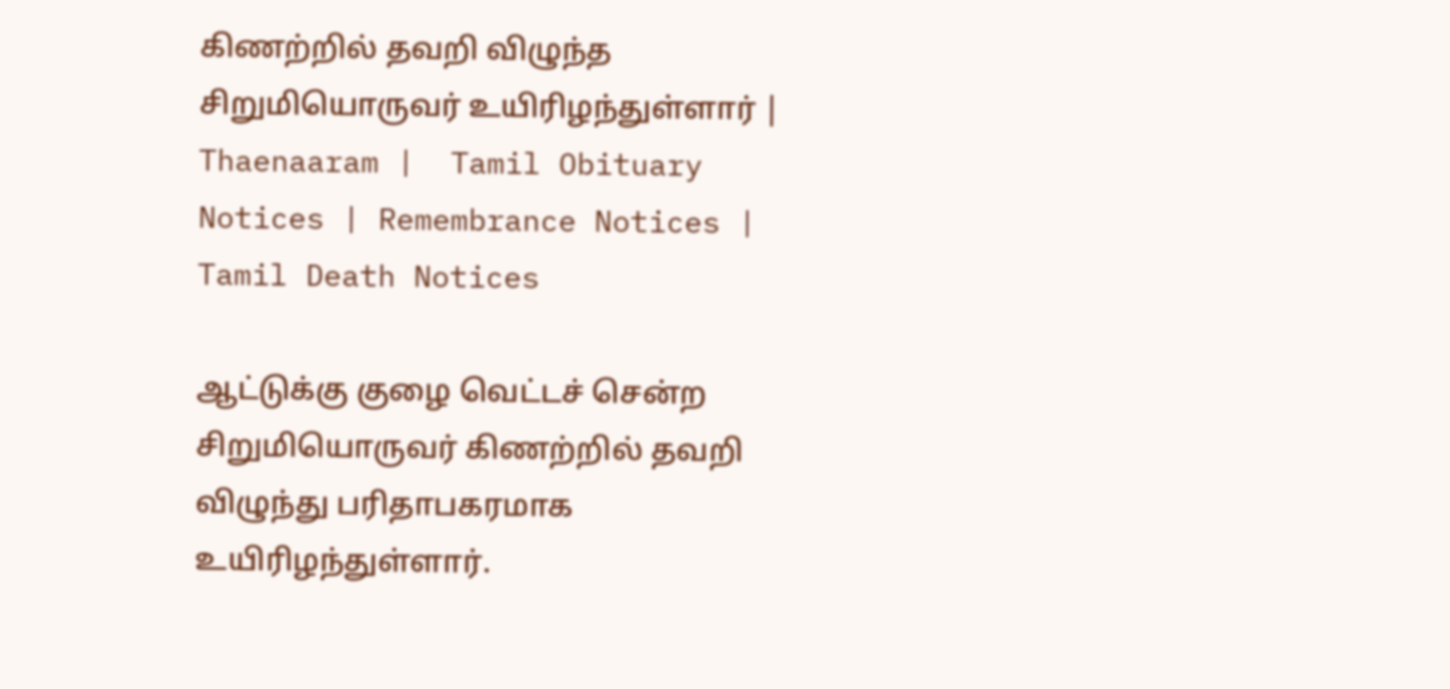கிணற்றில் தவறி விழுந்த சிறுமியொருவர் உயிரிழந்துள்ளார் | Thaenaaram |  Tamil Obituary Notices | Remembrance Notices | Tamil Death Notices

ஆட்டுக்கு குழை வெட்டச் சென்ற சிறுமியொருவர் கிணற்றில் தவறி விழுந்து பரிதாபகரமாக உயிரிழந்துள்ளார்.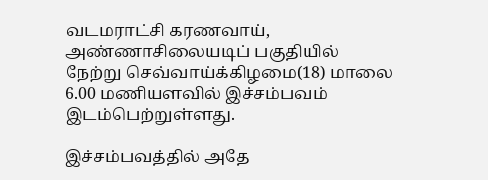வடமராட்சி கரணவாய், அண்ணாசிலையடிப் பகுதியில் நேற்று செவ்வாய்க்கிழமை(18) மாலை 6.00 மணியளவில் இச்சம்பவம் இடம்பெற்றுள்ளது.

இச்சம்பவத்தில் அதே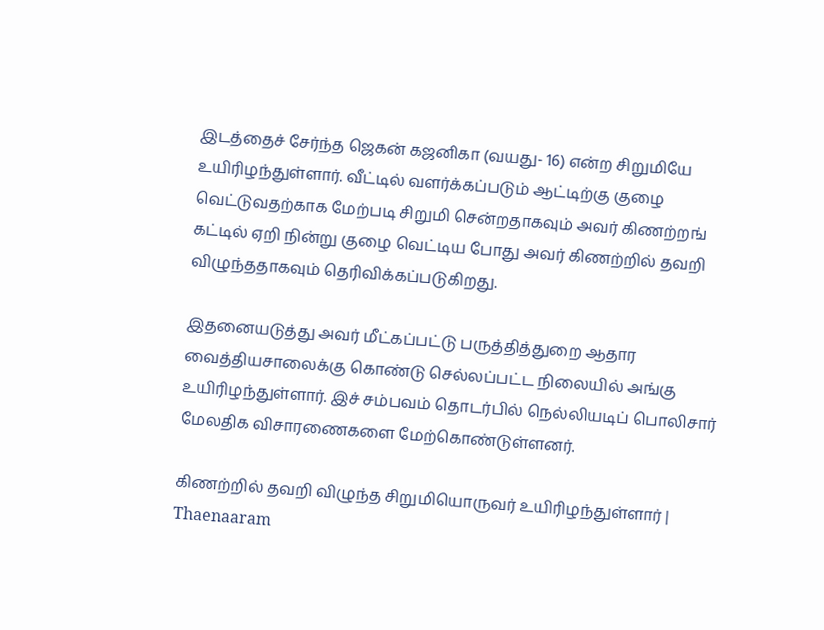இடத்தைச் சேர்ந்த ஜெகன் கஜனிகா (வயது- 16) என்ற சிறுமியே உயிரிழந்துள்ளார். வீட்டில் வளர்க்கப்படும் ஆட்டிற்கு குழை வெட்டுவதற்காக மேற்படி சிறுமி சென்றதாகவும் அவர் கிணற்றங் கட்டில் ஏறி நின்று குழை வெட்டிய போது அவர் கிணற்றில் தவறி விழுந்ததாகவும் தெரிவிக்கப்படுகிறது.

இதனையடுத்து அவர் மீட்கப்பட்டு பருத்தித்துறை ஆதார வைத்தியசாலைக்கு கொண்டு செல்லப்பட்ட நிலையில் அங்கு உயிரிழந்துள்ளார். இச் சம்பவம் தொடர்பில் நெல்லியடிப் பொலிசார் மேலதிக விசாரணைகளை மேற்கொண்டுள்ளனர்.

கிணற்றில் தவறி விழுந்த சிறுமியொருவர் உயிரிழந்துள்ளார் | Thaenaaram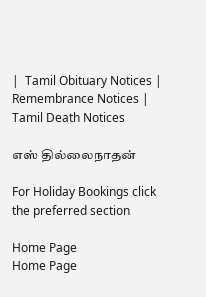|  Tamil Obituary Notices | Remembrance Notices | Tamil Death Notices

எஸ் தில்லைநாதன்

For Holiday Bookings click the preferred section

Home Page
Home Page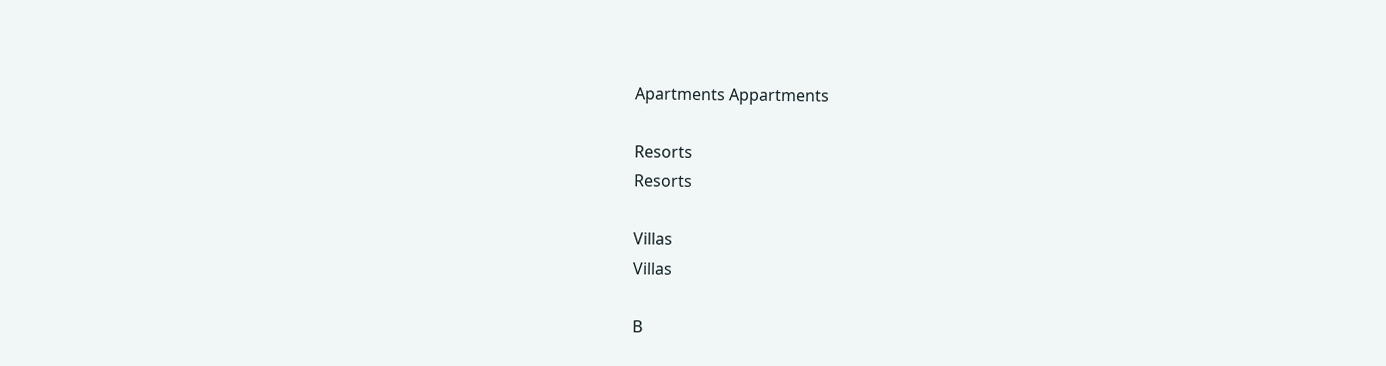Apartments Appartments

Resorts
Resorts

Villas
Villas

B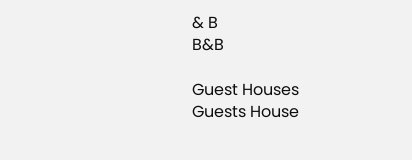& B
B&B

Guest Houses
Guests House